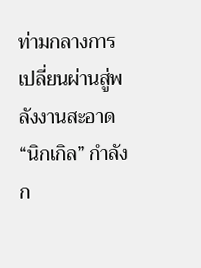ท่ามกลางการเปลี่ยนผ่านสู่พลังงานสะอาด “นิกเกิล” กำลังก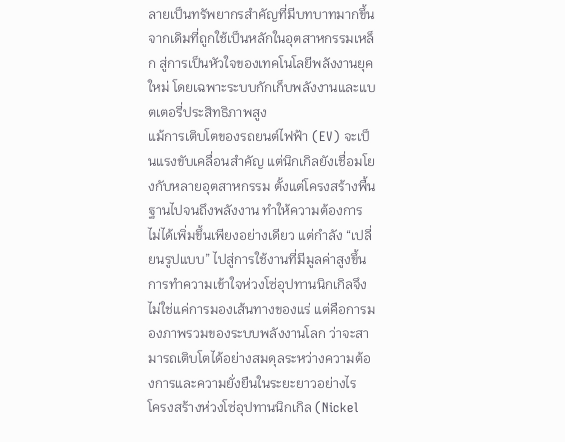ลายเป็นทรัพยากรสำคัญที่มีบทบาทมากขึ้น จากเดิมที่ถูกใช้เป็นหลักในอุตสาหกรรมเหล็ก สู่การเป็นหัวใจของเทคโนโลยีพลังงานยุคใหม่ โดยเฉพาะระบบกักเก็บพลังงานและแบตเตอรี่ประสิทธิภาพสูง
แม้การเติบโตของรถยนต์ไฟฟ้า (EV) จะเป็นแรงขับเคลื่อนสำคัญ แต่นิกเกิลยังเชื่อมโยงกับหลายอุตสาหกรรม ตั้งแต่โครงสร้างพื้นฐานไปจนถึงพลังงาน ทำให้ความต้องการไม่ได้เพิ่มขึ้นเพียงอย่างเดียว แต่กำลัง “เปลี่ยนรูปแบบ” ไปสู่การใช้งานที่มีมูลค่าสูงขึ้น
การทำความเข้าใจห่วงโซ่อุปทานนิกเกิลจึงไม่ใช่แค่การมองเส้นทางของแร่ แต่คือการมองภาพรวมของระบบพลังงานโลก ว่าจะสามารถเติบโตได้อย่างสมดุลระหว่างความต้องการและความยั่งยืนในระยะยาวอย่างไร
โครงสร้างห่วงโซ่อุปทานนิกเกิล (Nickel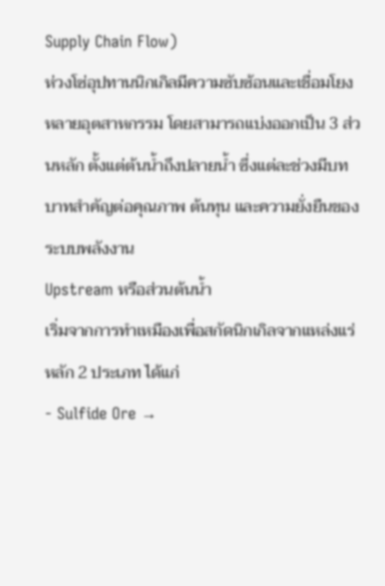Supply Chain Flow)
ห่วงโซ่อุปทานนิกเกิลมีความซับซ้อนและเชื่อมโยงหลายอุตสาหกรรม โดยสามารถแบ่งออกเป็น 3 ส่วนหลัก ตั้งแต่ต้นน้ำถึงปลายน้ำ ซึ่งแต่ละช่วงมีบทบาทสำคัญต่อคุณภาพ ต้นทุน และความยั่งยืนของระบบพลังงาน
Upstream หรือส่วนต้นน้ำ
เริ่มจากการทำเหมืองเพื่อสกัดนิกเกิลจากแหล่งแร่หลัก 2 ประเภท ได้แก่
- Sulfide Ore →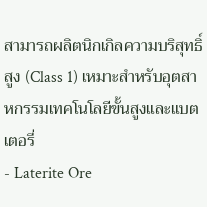สามารถผลิตนิกเกิลความบริสุทธิ์สูง (Class 1) เหมาะสำหรับอุตสาหกรรมเทคโนโลยีขั้นสูงและแบตเตอรี่
- Laterite Ore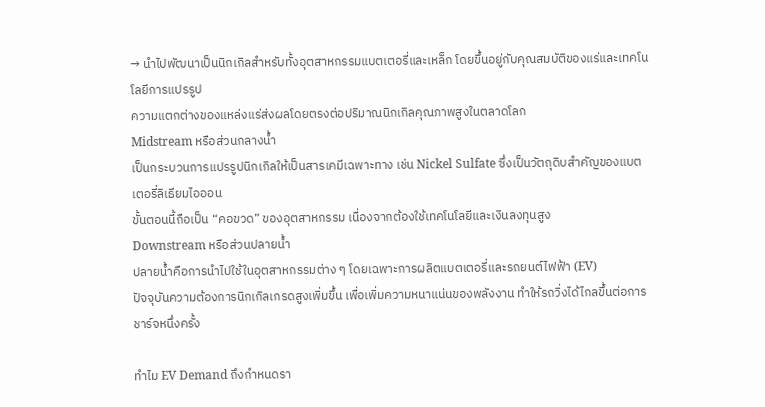→ นำไปพัฒนาเป็นนิกเกิลสำหรับทั้งอุตสาหกรรมแบตเตอรี่และเหล็ก โดยขึ้นอยู่กับคุณสมบัติของแร่และเทคโนโลยีการแปรรูป
ความแตกต่างของแหล่งแร่ส่งผลโดยตรงต่อปริมาณนิกเกิลคุณภาพสูงในตลาดโลก
Midstream หรือส่วนกลางน้ำ
เป็นกระบวนการแปรรูปนิกเกิลให้เป็นสารเคมีเฉพาะทาง เช่น Nickel Sulfate ซึ่งเป็นวัตถุดิบสำคัญของแบตเตอรี่ลิเธียมไอออน
ขั้นตอนนี้ถือเป็น “คอขวด” ของอุตสาหกรรม เนื่องจากต้องใช้เทคโนโลยีและเงินลงทุนสูง
Downstream หรือส่วนปลายน้ำ
ปลายน้ำคือการนำไปใช้ในอุตสาหกรรมต่าง ๆ โดยเฉพาะการผลิตแบตเตอรี่และรถยนต์ไฟฟ้า (EV)
ปัจจุบันความต้องการนิกเกิลเกรดสูงเพิ่มขึ้น เพื่อเพิ่มความหนาแน่นของพลังงาน ทำให้รถวิ่งได้ไกลขึ้นต่อการชาร์จหนึ่งครั้ง

ทำไม EV Demand ถึงกำหนดรา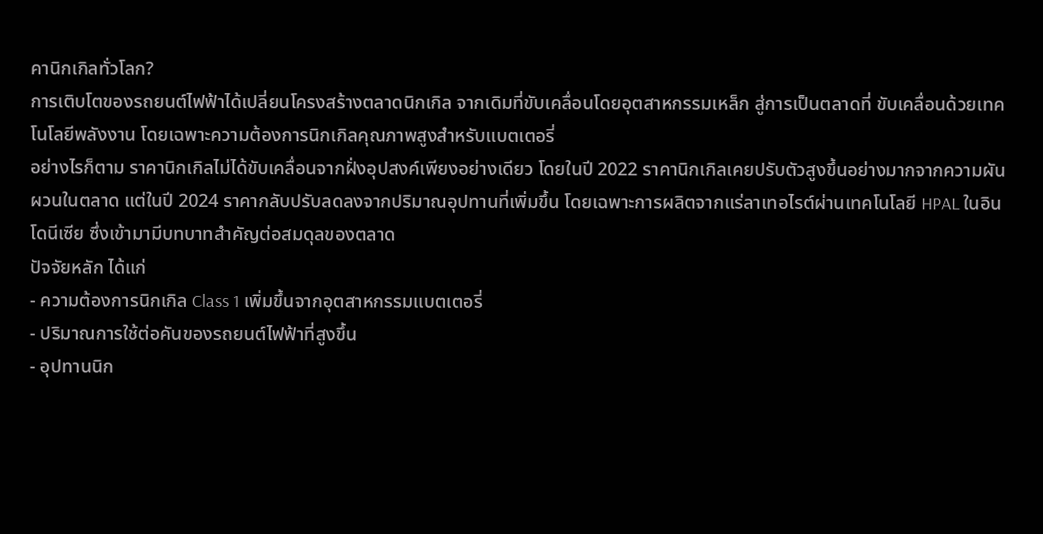คานิกเกิลทั่วโลก?
การเติบโตของรถยนต์ไฟฟ้าได้เปลี่ยนโครงสร้างตลาดนิกเกิล จากเดิมที่ขับเคลื่อนโดยอุตสาหกรรมเหล็ก สู่การเป็นตลาดที่ ขับเคลื่อนด้วยเทคโนโลยีพลังงาน โดยเฉพาะความต้องการนิกเกิลคุณภาพสูงสำหรับแบตเตอรี่
อย่างไรก็ตาม ราคานิกเกิลไม่ได้ขับเคลื่อนจากฝั่งอุปสงค์เพียงอย่างเดียว โดยในปี 2022 ราคานิกเกิลเคยปรับตัวสูงขึ้นอย่างมากจากความผันผวนในตลาด แต่ในปี 2024 ราคากลับปรับลดลงจากปริมาณอุปทานที่เพิ่มขึ้น โดยเฉพาะการผลิตจากแร่ลาเทอไรต์ผ่านเทคโนโลยี HPAL ในอินโดนีเซีย ซึ่งเข้ามามีบทบาทสำคัญต่อสมดุลของตลาด
ปัจจัยหลัก ได้แก่
- ความต้องการนิกเกิล Class 1 เพิ่มขึ้นจากอุตสาหกรรมแบตเตอรี่
- ปริมาณการใช้ต่อคันของรถยนต์ไฟฟ้าที่สูงขึ้น
- อุปทานนิก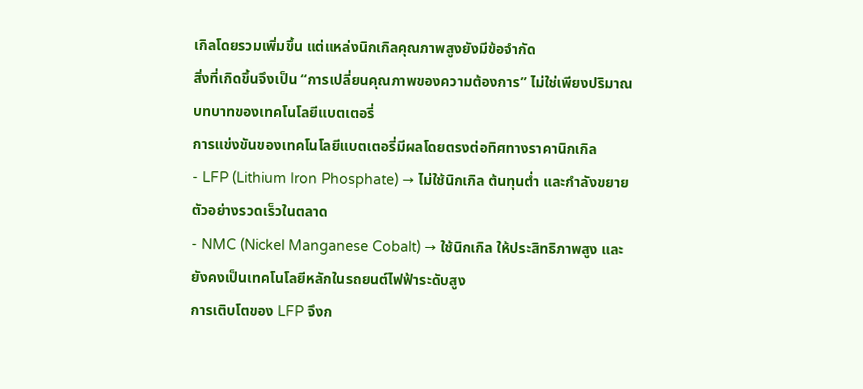เกิลโดยรวมเพิ่มขึ้น แต่แหล่งนิกเกิลคุณภาพสูงยังมีข้อจำกัด
สิ่งที่เกิดขึ้นจึงเป็น “การเปลี่ยนคุณภาพของความต้องการ” ไม่ใช่เพียงปริมาณ
บทบาทของเทคโนโลยีแบตเตอรี่
การแข่งขันของเทคโนโลยีแบตเตอรี่มีผลโดยตรงต่อทิศทางราคานิกเกิล
- LFP (Lithium Iron Phosphate) → ไม่ใช้นิกเกิล ต้นทุนต่ำ และกำลังขยายตัวอย่างรวดเร็วในตลาด
- NMC (Nickel Manganese Cobalt) → ใช้นิกเกิล ให้ประสิทธิภาพสูง และยังคงเป็นเทคโนโลยีหลักในรถยนต์ไฟฟ้าระดับสูง
การเติบโตของ LFP จึงก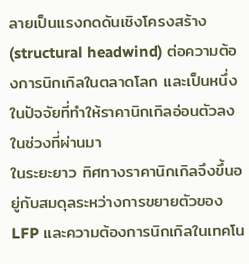ลายเป็นแรงกดดันเชิงโครงสร้าง (structural headwind) ต่อความต้องการนิกเกิลในตลาดโลก และเป็นหนึ่งในปัจจัยที่ทำให้ราคานิกเกิลอ่อนตัวลงในช่วงที่ผ่านมา
ในระยะยาว ทิศทางราคานิกเกิลจึงขึ้นอยู่กับสมดุลระหว่างการขยายตัวของ LFP และความต้องการนิกเกิลในเทคโน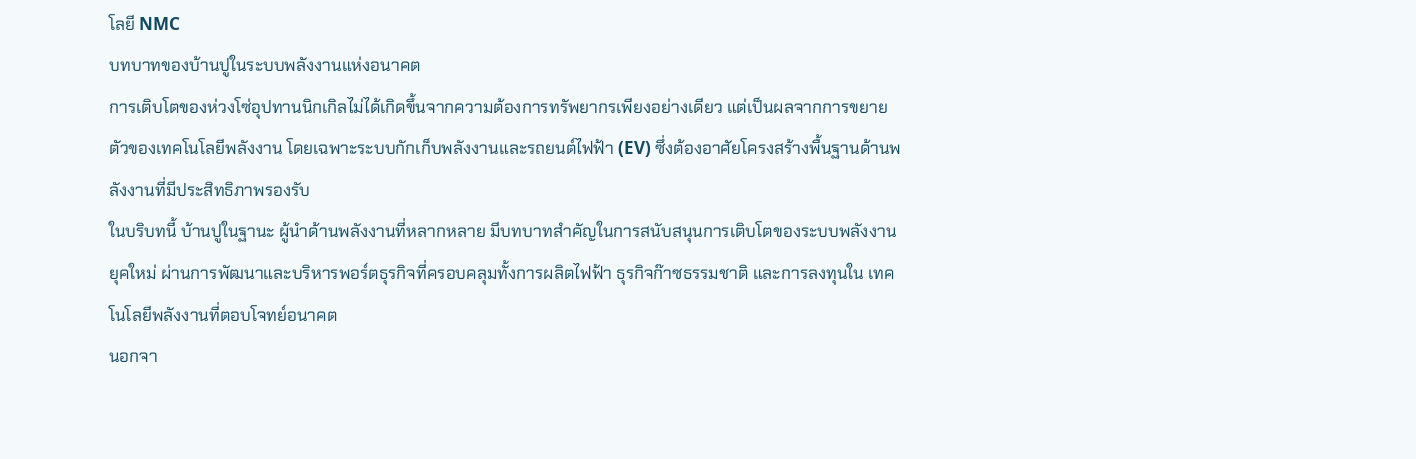โลยี NMC
บทบาทของบ้านปูในระบบพลังงานแห่งอนาคต
การเติบโตของห่วงโซ่อุปทานนิกเกิลไม่ได้เกิดขึ้นจากความต้องการทรัพยากรเพียงอย่างเดียว แต่เป็นผลจากการขยายตัวของเทคโนโลยีพลังงาน โดยเฉพาะระบบกักเก็บพลังงานและรถยนต์ไฟฟ้า (EV) ซึ่งต้องอาศัยโครงสร้างพื้นฐานด้านพลังงานที่มีประสิทธิภาพรองรับ
ในบริบทนี้ บ้านปูในฐานะ ผู้นำด้านพลังงานที่หลากหลาย มีบทบาทสำคัญในการสนับสนุนการเติบโตของระบบพลังงานยุคใหม่ ผ่านการพัฒนาและบริหารพอร์ตธุรกิจที่ครอบคลุมทั้งการผลิตไฟฟ้า ธุรกิจก๊าซธรรมชาติ และการลงทุนใน เทคโนโลยีพลังงานที่ตอบโจทย์อนาคต
นอกจา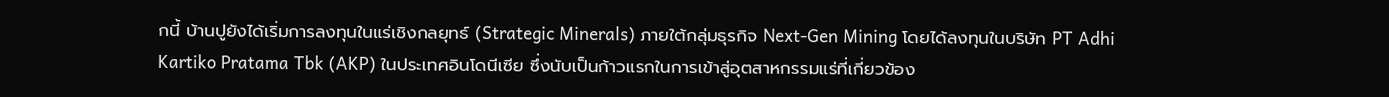กนี้ บ้านปูยังได้เริ่มการลงทุนในแร่เชิงกลยุทธ์ (Strategic Minerals) ภายใต้กลุ่มธุรกิจ Next-Gen Mining โดยได้ลงทุนในบริษัท PT Adhi Kartiko Pratama Tbk (AKP) ในประเทศอินโดนีเซีย ซึ่งนับเป็นก้าวแรกในการเข้าสู่อุตสาหกรรมแร่ที่เกี่ยวข้อง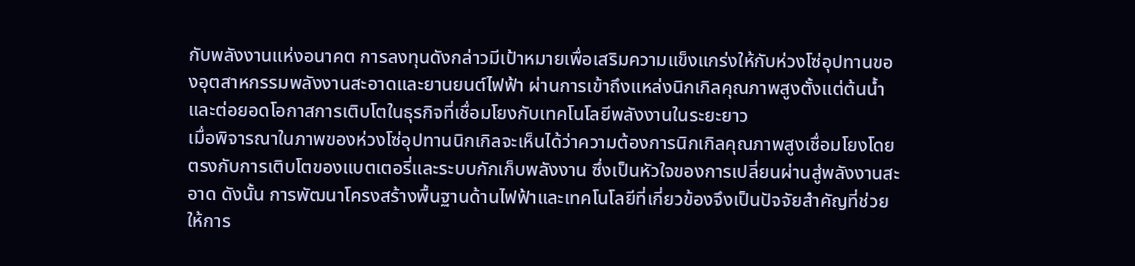กับพลังงานแห่งอนาคต การลงทุนดังกล่าวมีเป้าหมายเพื่อเสริมความแข็งแกร่งให้กับห่วงโซ่อุปทานของอุตสาหกรรมพลังงานสะอาดและยานยนต์ไฟฟ้า ผ่านการเข้าถึงแหล่งนิกเกิลคุณภาพสูงตั้งแต่ต้นน้ำ และต่อยอดโอกาสการเติบโตในธุรกิจที่เชื่อมโยงกับเทคโนโลยีพลังงานในระยะยาว
เมื่อพิจารณาในภาพของห่วงโซ่อุปทานนิกเกิลจะเห็นได้ว่าความต้องการนิกเกิลคุณภาพสูงเชื่อมโยงโดยตรงกับการเติบโตของแบตเตอรี่และระบบกักเก็บพลังงาน ซึ่งเป็นหัวใจของการเปลี่ยนผ่านสู่พลังงานสะอาด ดังนั้น การพัฒนาโครงสร้างพื้นฐานด้านไฟฟ้าและเทคโนโลยีที่เกี่ยวข้องจึงเป็นปัจจัยสำคัญที่ช่วยให้การ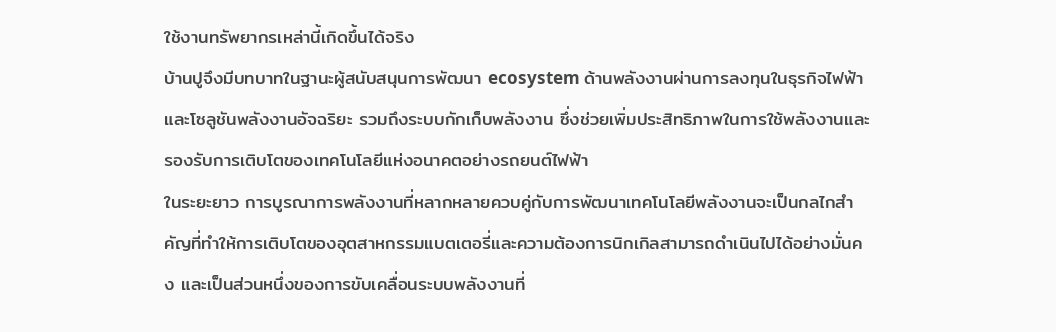ใช้งานทรัพยากรเหล่านี้เกิดขึ้นได้จริง
บ้านปูจึงมีบทบาทในฐานะผู้สนับสนุนการพัฒนา ecosystem ด้านพลังงานผ่านการลงทุนในธุรกิจไฟฟ้าและโซลูชันพลังงานอัจฉริยะ รวมถึงระบบกักเก็บพลังงาน ซึ่งช่วยเพิ่มประสิทธิภาพในการใช้พลังงานและรองรับการเติบโตของเทคโนโลยีแห่งอนาคตอย่างรถยนต์ไฟฟ้า
ในระยะยาว การบูรณาการพลังงานที่หลากหลายควบคู่กับการพัฒนาเทคโนโลยีพลังงานจะเป็นกลไกสำคัญที่ทำให้การเติบโตของอุตสาหกรรมแบตเตอรี่และความต้องการนิกเกิลสามารถดำเนินไปได้อย่างมั่นคง และเป็นส่วนหนึ่งของการขับเคลื่อนระบบพลังงานที่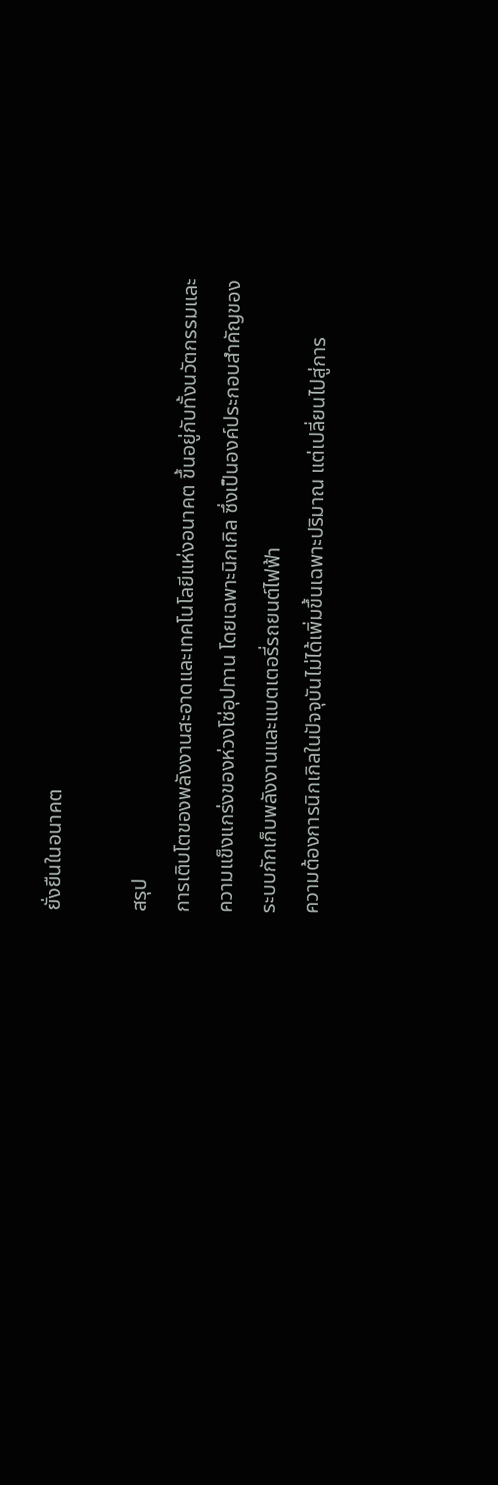ยั่งยืนในอนาคต

สรุป
การเติบโตของพลังงานสะอาดและเทคโนโลยีแห่งอนาคต ขึ้นอยู่กับทั้งนวัตกรรมและความแข็งแกร่งของห่วงโซ่อุปทาน โดยเฉพาะนิกเกิล ซึ่งเป็นองค์ประกอบสำคัญของระบบกักเก็บพลังงานและแบตเตอรี่รถยนต์ไฟฟ้า
ความต้องการนิกเกิลในปัจจุบันไม่ได้เพิ่มขึ้นเฉพาะปริมาณ แต่เปลี่ยนไปสู่การ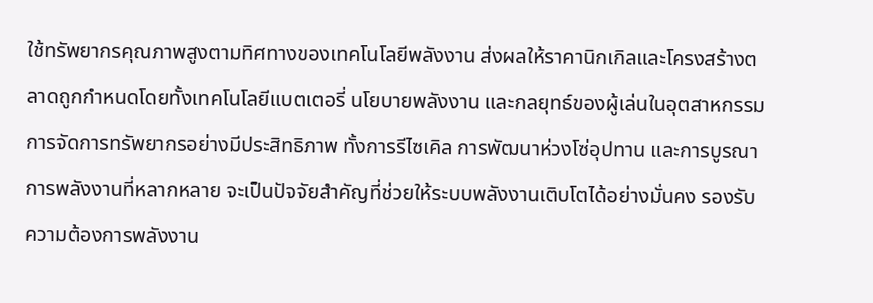ใช้ทรัพยากรคุณภาพสูงตามทิศทางของเทคโนโลยีพลังงาน ส่งผลให้ราคานิกเกิลและโครงสร้างตลาดถูกกำหนดโดยทั้งเทคโนโลยีแบตเตอรี่ นโยบายพลังงาน และกลยุทธ์ของผู้เล่นในอุตสาหกรรม
การจัดการทรัพยากรอย่างมีประสิทธิภาพ ทั้งการรีไซเคิล การพัฒนาห่วงโซ่อุปทาน และการบูรณาการพลังงานที่หลากหลาย จะเป็นปัจจัยสำคัญที่ช่วยให้ระบบพลังงานเติบโตได้อย่างมั่นคง รองรับความต้องการพลังงาน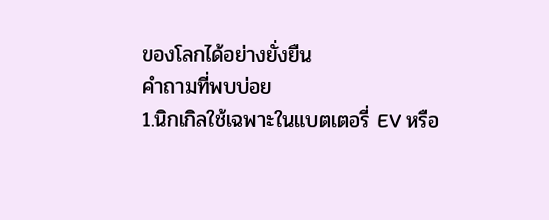ของโลกได้อย่างยั่งยืน
คำถามที่พบบ่อย
1.นิกเกิลใช้เฉพาะในแบตเตอรี่ EV หรือ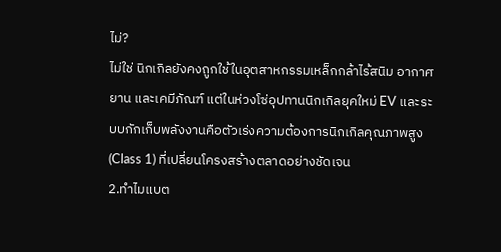ไม่?
ไม่ใช่ นิกเกิลยังคงถูกใช้ในอุตสาหกรรมเหล็กกล้าไร้สนิม อากาศยาน และเคมีภัณฑ์ แต่ในห่วงโซ่อุปทานนิกเกิลยุคใหม่ EV และระบบกักเก็บพลังงานคือตัวเร่งความต้องการนิกเกิลคุณภาพสูง (Class 1) ที่เปลี่ยนโครงสร้างตลาดอย่างชัดเจน
2.ทำไมแบต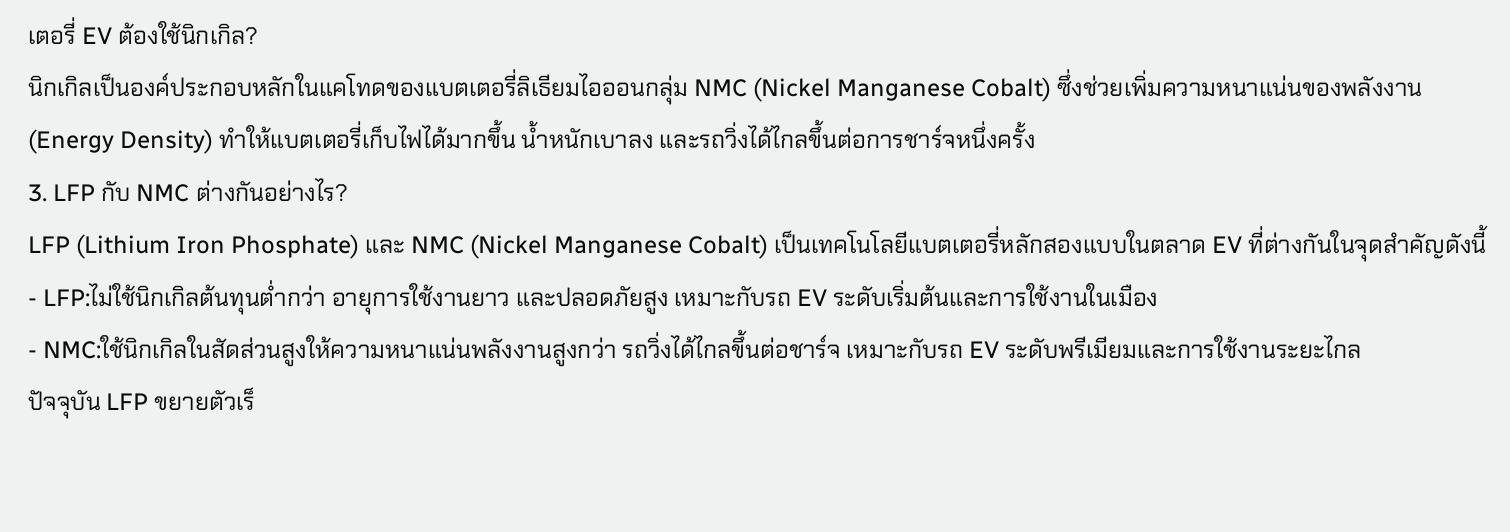เตอรี่ EV ต้องใช้นิกเกิล?
นิกเกิลเป็นองค์ประกอบหลักในแคโทดของแบตเตอรี่ลิเธียมไอออนกลุ่ม NMC (Nickel Manganese Cobalt) ซึ่งช่วยเพิ่มความหนาแน่นของพลังงาน (Energy Density) ทำให้แบตเตอรี่เก็บไฟได้มากขึ้น น้ำหนักเบาลง และรถวิ่งได้ไกลขึ้นต่อการชาร์จหนึ่งครั้ง
3. LFP กับ NMC ต่างกันอย่างไร?
LFP (Lithium Iron Phosphate) และ NMC (Nickel Manganese Cobalt) เป็นเทคโนโลยีแบตเตอรี่หลักสองแบบในตลาด EV ที่ต่างกันในจุดสำคัญดังนี้
- LFP:ไม่ใช้นิกเกิลต้นทุนต่ำกว่า อายุการใช้งานยาว และปลอดภัยสูง เหมาะกับรถ EV ระดับเริ่มต้นและการใช้งานในเมือง
- NMC:ใช้นิกเกิลในสัดส่วนสูงให้ความหนาแน่นพลังงานสูงกว่า รถวิ่งได้ไกลขึ้นต่อชาร์จ เหมาะกับรถ EV ระดับพรีเมียมและการใช้งานระยะไกล
ปัจจุบัน LFP ขยายตัวเร็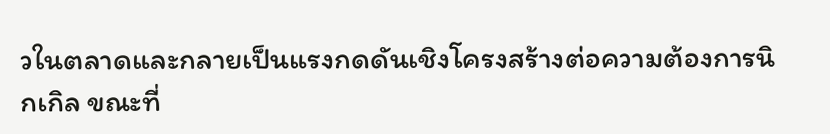วในตลาดและกลายเป็นแรงกดดันเชิงโครงสร้างต่อความต้องการนิกเกิล ขณะที่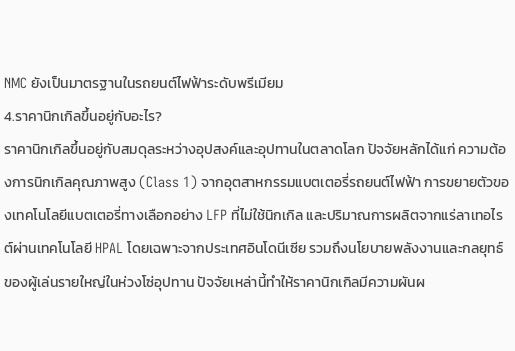NMC ยังเป็นมาตรฐานในรถยนต์ไฟฟ้าระดับพรีเมียม
4.ราคานิกเกิลขึ้นอยู่กับอะไร?
ราคานิกเกิลขึ้นอยู่กับสมดุลระหว่างอุปสงค์และอุปทานในตลาดโลก ปัจจัยหลักได้แก่ ความต้องการนิกเกิลคุณภาพสูง (Class 1) จากอุตสาหกรรมแบตเตอรี่รถยนต์ไฟฟ้า การขยายตัวของเทคโนโลยีแบตเตอรี่ทางเลือกอย่าง LFP ที่ไม่ใช้นิกเกิล และปริมาณการผลิตจากแร่ลาเทอไรต์ผ่านเทคโนโลยี HPAL โดยเฉพาะจากประเทศอินโดนีเซีย รวมถึงนโยบายพลังงานและกลยุทธ์ของผู้เล่นรายใหญ่ในห่วงโซ่อุปทาน ปัจจัยเหล่านี้ทำให้ราคานิกเกิลมีความผันผ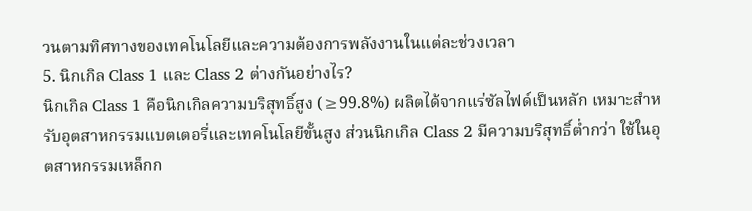วนตามทิศทางของเทคโนโลยีและความต้องการพลังงานในแต่ละช่วงเวลา
5. นิกเกิล Class 1 และ Class 2 ต่างกันอย่างไร?
นิกเกิล Class 1 คือนิกเกิลความบริสุทธิ์สูง (≥99.8%) ผลิตได้จากแร่ซัลไฟด์เป็นหลัก เหมาะสำหรับอุตสาหกรรมแบตเตอรี่และเทคโนโลยีขั้นสูง ส่วนนิกเกิล Class 2 มีความบริสุทธิ์ต่ำกว่า ใช้ในอุตสาหกรรมเหล็กก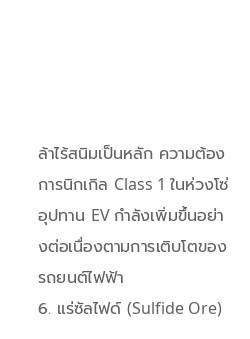ล้าไร้สนิมเป็นหลัก ความต้องการนิกเกิล Class 1 ในห่วงโซ่อุปทาน EV กำลังเพิ่มขึ้นอย่างต่อเนื่องตามการเติบโตของรถยนต์ไฟฟ้า
6. แร่ซัลไฟด์ (Sulfide Ore)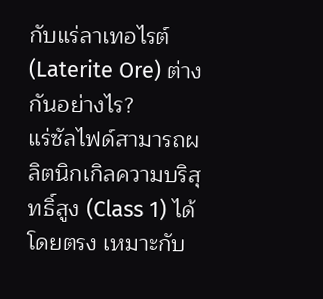กับแร่ลาเทอไรต์ (Laterite Ore) ต่างกันอย่างไร?
แร่ซัลไฟด์สามารถผลิตนิกเกิลความบริสุทธิ์สูง (Class 1) ได้โดยตรง เหมาะกับ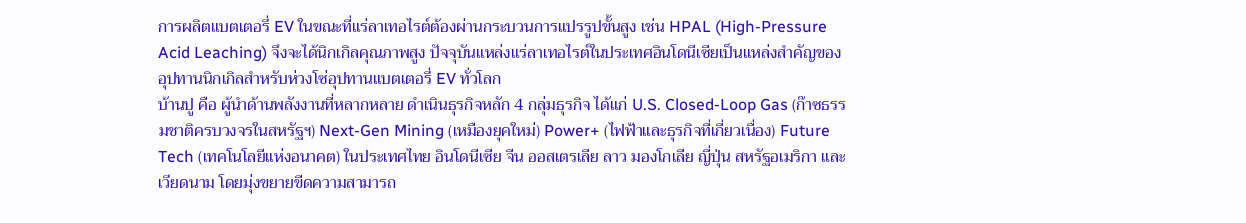การผลิตแบตเตอรี่ EV ในขณะที่แร่ลาเทอไรต์ต้องผ่านกระบวนการแปรรูปขั้นสูง เช่น HPAL (High-Pressure Acid Leaching) จึงจะได้นิกเกิลคุณภาพสูง ปัจจุบันแหล่งแร่ลาเทอไรต์ในประเทศอินโดนีเซียเป็นแหล่งสำคัญของอุปทานนิกเกิลสำหรับห่วงโซ่อุปทานแบตเตอรี่ EV ทั่วโลก
บ้านปู คือ ผู้นำด้านพลังงานที่หลากหลาย ดำเนินธุรกิจหลัก 4 กลุ่มธุรกิจ ได้แก่ U.S. Closed-Loop Gas (ก๊าซธรรมชาติครบวงจรในสหรัฐฯ) Next-Gen Mining (เหมืองยุคใหม่) Power+ (ไฟฟ้าและธุรกิจที่เกี่ยวเนื่อง) Future Tech (เทคโนโลยีแห่งอนาคต) ในประเทศไทย อินโดนีเซีย จีน ออสเตรเลีย ลาว มองโกเลีย ญี่ปุ่น สหรัฐอเมริกา และเวียดนาม โดยมุ่งขยายขีดความสามารถ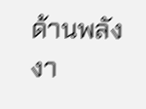ด้านพลังงา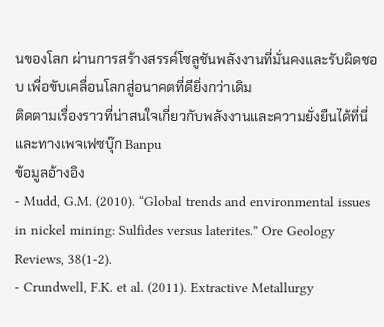นของโลก ผ่านการสร้างสรรค์โซลูชันพลังงานที่มั่นคงและรับผิดชอบ เพื่อขับเคลื่อนโลกสู่อนาคตที่ดียิ่งกว่าเดิม
ติดตามเรื่องราวที่น่าสนใจเกี่ยวกับพลังงานและความยั่งยืนได้ที่นี่ และทางเพจเฟซบุ๊ก Banpu
ข้อมูลอ้างอิง
- Mudd, G.M. (2010). “Global trends and environmental issues in nickel mining: Sulfides versus laterites.” Ore Geology Reviews, 38(1-2).
- Crundwell, F.K. et al. (2011). Extractive Metallurgy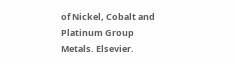of Nickel, Cobalt and Platinum Group Metals. Elsevier.